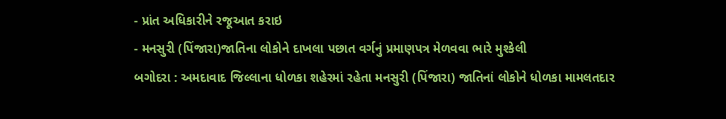- પ્રાંત અધિકારીને રજૂઆત કરાઇ
- મનસુરી (પિંજારા)જાતિના લોકોને દાખલા પછાત વર્ગનું પ્રમાણપત્ર મેળવવા ભારે મુશ્કેલી
બગોદરા : અમદાવાદ જિલ્લાના ધોળકા શહેરમાં રહેતા મનસુરી (પિંજારા) જાતિનાં લોકોને ધોળકા મામલતદાર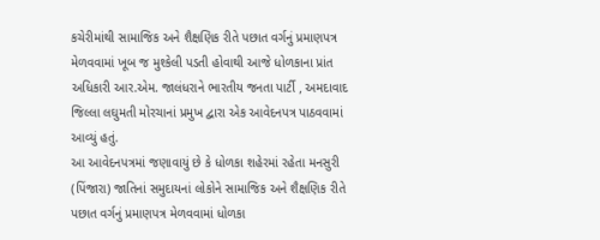કચેરીમાંથી સામાજિક અને શૈક્ષણિક રીતે પછાત વર્ગનું પ્રમાણપત્ર મેળવવામાં ખૂબ જ મુશ્કેલી પડતી હોવાથી આજે ધોળકાના પ્રાંત અધિકારી આર.એમ. જાલંધરાને ભારતીય જનતા પાર્ટી , અમદાવાદ જિલ્લા લઘુમતી મોરચાનાં પ્રમુખ દ્વારા એક આવેદનપત્ર પાઠવવામાં આવ્યું હતું.
આ આવેદનપત્રમાં જણાવાયું છે કે ધોળકા શહેરમાં રહેતા મનસુરી (પિંજારા) જાતિનાં સમુદાયનાં લોકોને સામાજિક અને શૈક્ષણિક રીતે પછાત વર્ગનું પ્રમાણપત્ર મેળવવામાં ધોળકા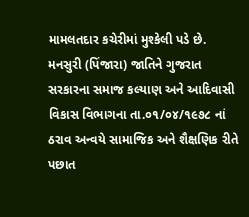મામલતદાર કચેરીમાં મુશ્કેલી પડે છે. મનસુરી (પિંજારા) જાતિને ગુજરાત સરકારના સમાજ કલ્યાણ અને આદિવાસી વિકાસ વિભાગના તા.૦૧/૦૪/૧૯૭૮ નાં ઠરાવ અન્વયે સામાજિક અને શૈક્ષણિક રીતે પછાત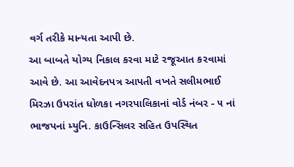વર્ગ તરીકે માન્યતા આપી છે.
આ બાબતે યોગ્ય નિકાલ કરવા માટે રજૂઆત કરવામાં આવે છે. આ આવેદનપત્ર આપતી વખતે સલીમભાઈ મિરઝા ઉપરાંત ધોળકા નગરપાલિકાનાં વોર્ડ નંબર - ૫ નાં ભાજપનાં મ્યુનિ. કાઉન્સિલર સહિત ઉપસ્થિત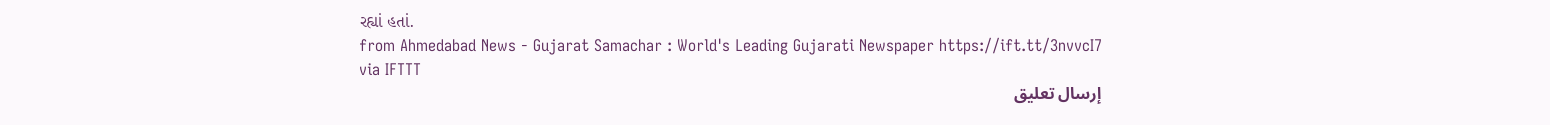રહ્યાં હતાં.
from Ahmedabad News - Gujarat Samachar : World's Leading Gujarati Newspaper https://ift.tt/3nvvcI7
via IFTTT
إرسال تعليق